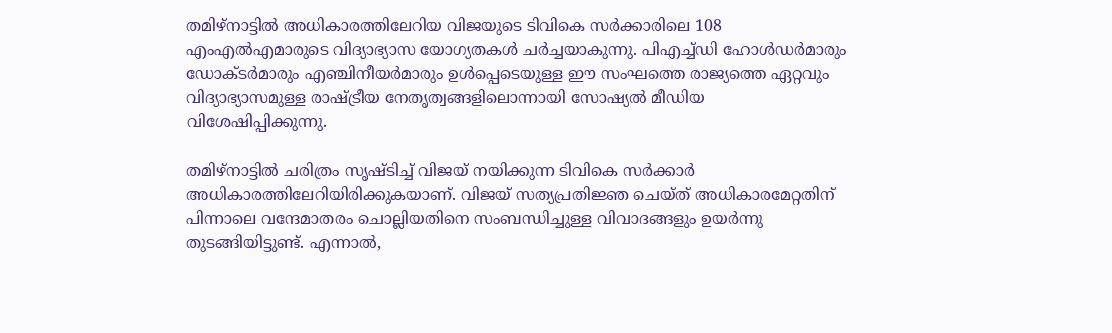തമിഴ്നാട്ടിൽ അധികാരത്തിലേറിയ വിജയുടെ ടിവികെ സർക്കാരിലെ 108 എംഎൽഎമാരുടെ വിദ്യാഭ്യാസ യോഗ്യതകൾ ചർച്ചയാകുന്നു. പിഎച്ച്ഡി ഹോൾഡർമാരും ഡോക്ടർമാരും എഞ്ചിനീയർമാരും ഉൾപ്പെടെയുള്ള ഈ സംഘത്തെ രാജ്യത്തെ ഏറ്റവും വിദ്യാഭ്യാസമുള്ള രാഷ്ട്രീയ നേതൃത്വങ്ങളിലൊന്നായി സോഷ്യൽ മീഡിയ വിശേഷിപ്പിക്കുന്നു.

തമിഴ്നാട്ടിൽ ചരിത്രം സൃഷ്ടിച്ച് വിജയ് നയിക്കുന്ന ടിവികെ സർക്കാർ അധികാരത്തിലേറിയിരിക്കുകയാണ്. വിജയ് സത്യപ്രതിജ്ഞ ചെയ്ത് അധികാരമേറ്റതിന് പിന്നാലെ വന്ദേമാതരം ചൊല്ലിയതിനെ സംബന്ധിച്ചുള്ള വിവാദങ്ങളും ഉയർന്നു തുടങ്ങിയിട്ടുണ്ട്. എന്നാൽ,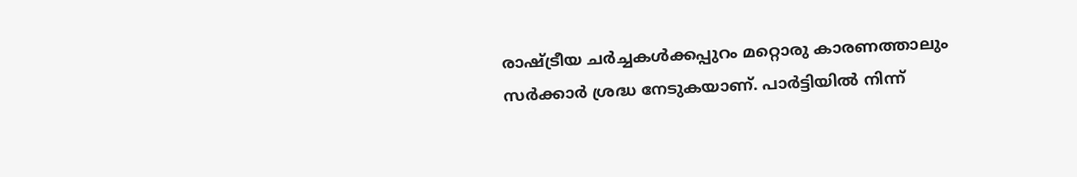രാഷ്ട്രീയ ചര്‍ച്ചകൾക്കപ്പുറം മറ്റൊരു കാരണത്താലും സർക്കാർ ശ്രദ്ധ നേടുകയാണ്. പാർട്ടിയിൽ നിന്ന്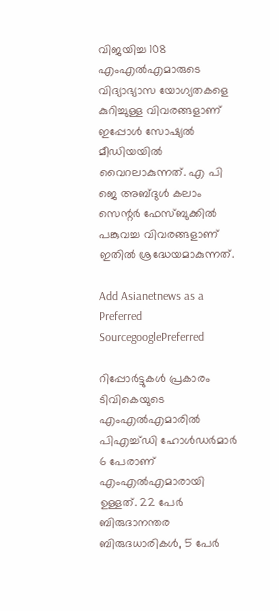വിജയിച്ച 108 എംഎൽഎമാരുടെ വിദ്യാഭ്യാസ യോഗ്യതകളെ കുറിച്ചുള്ള വിവരങ്ങളാണ് ഇപ്പോൾ സോഷ്യൽ മീഡിയയിൽ വൈറലാകുന്നത്. എ പി ജെ അബ്ദുൾ കലാം സെന്റർ ഫേസ്ബുക്കിൽ പങ്കുവച്ച വിവരങ്ങളാണ് ഇതിൽ ശ്രദ്ധേയമാകുന്നത്.

Add Asianetnews as a Preferred SourcegooglePreferred

റിപ്പോർട്ടുകൾ പ്രകാരം ടിവികെയുടെ എംഎൽഎമാരിൽ പിഎച്ച്ഡി ഹോൾഡർമാർ 6 പേരാണ് എംഎൽഎമാരായി ഉള്ളത്. 22 പേർ ബിരുദാനന്തര ബിരുദധാരികൾ, 5 പേർ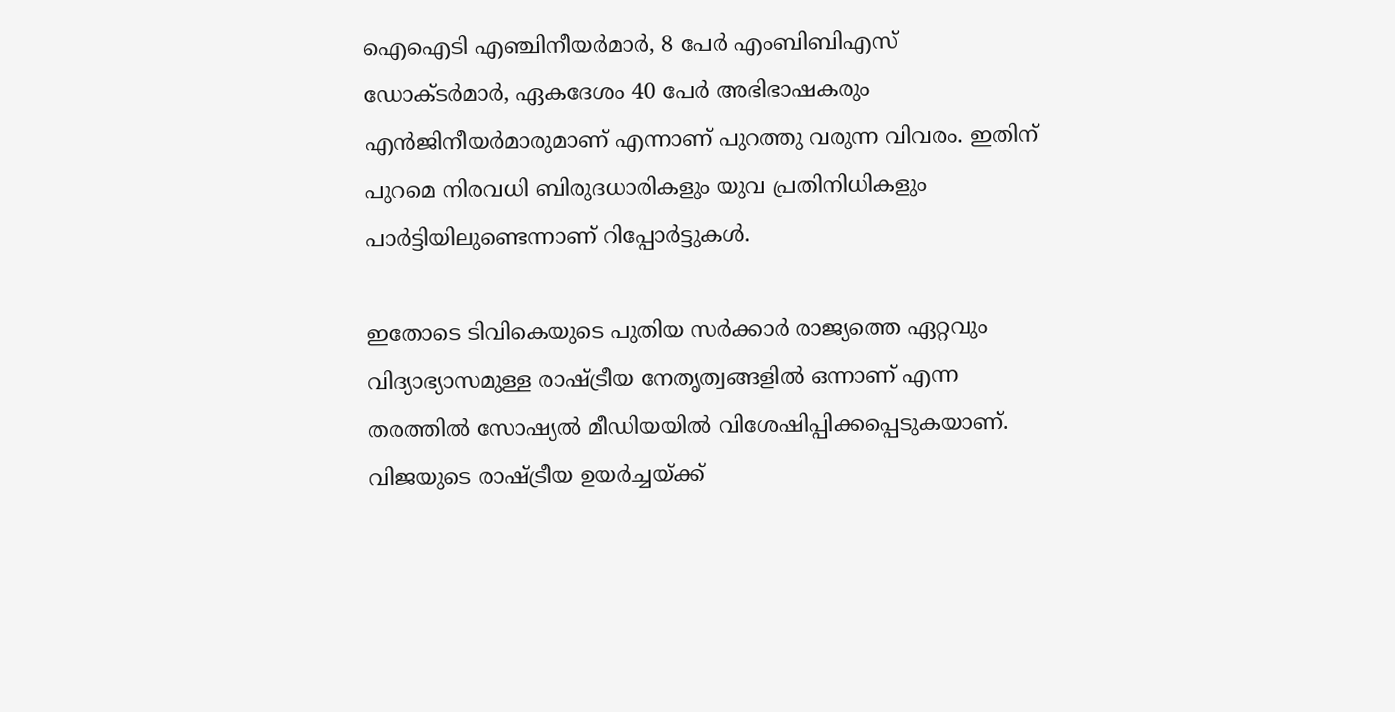ഐഐടി എഞ്ചിനീയർമാർ, 8 പേർ എംബിബിഎസ് ഡോക്ടർമാർ, ഏകദേശം 40 പേർ അഭിഭാഷകരും എൻജിനീയർമാരുമാണ് എന്നാണ് പുറത്തു വരുന്ന വിവരം. ഇതിന് പുറമെ നിരവധി ബിരുദധാരികളും യുവ പ്രതിനിധികളും പാർട്ടിയിലുണ്ടെന്നാണ് റിപ്പോർട്ടുകൾ.

ഇതോടെ ടിവികെയുടെ പുതിയ സർക്കാർ രാജ്യത്തെ ഏറ്റവും വിദ്യാഭ്യാസമുള്ള രാഷ്ട്രീയ നേതൃത്വങ്ങളിൽ ഒന്നാണ് എന്ന തരത്തിൽ സോഷ്യൽ മീഡിയയിൽ വിശേഷിപ്പിക്കപ്പെടുകയാണ്. വിജയുടെ രാഷ്ട്രീയ ഉയർച്ചയ്ക്ക്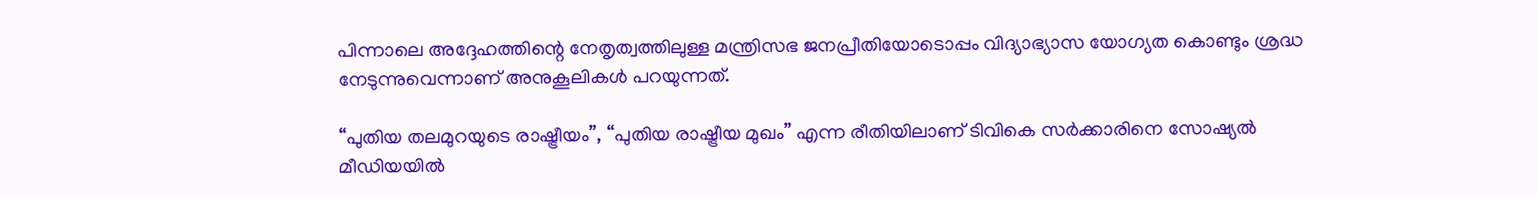പിന്നാലെ അദ്ദേഹത്തിന്റെ നേതൃത്വത്തിലുള്ള മന്ത്രിസഭ ജനപ്രീതിയോടൊപ്പം വിദ്യാഭ്യാസ യോഗ്യത കൊണ്ടും ശ്രദ്ധ നേടുന്നുവെന്നാണ് അനുകൂലികൾ പറയുന്നത്.

“പുതിയ തലമുറയുടെ രാഷ്ട്രീയം”, “പുതിയ രാഷ്ട്രീയ മുഖം” എന്ന രീതിയിലാണ് ടിവികെ സർക്കാരിനെ സോഷ്യൽ മീഡിയയിൽ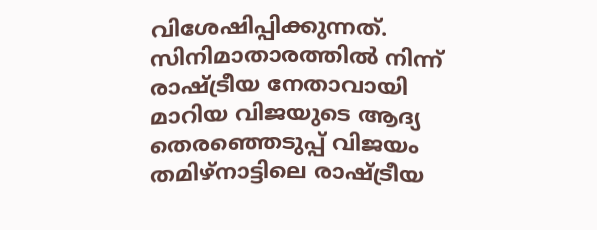വിശേഷിപ്പിക്കുന്നത്. സിനിമാതാരത്തിൽ നിന്ന് രാഷ്ട്രീയ നേതാവായി മാറിയ വിജയുടെ ആദ്യ തെരഞ്ഞെടുപ്പ് വിജയം തമിഴ്നാട്ടിലെ രാഷ്ട്രീയ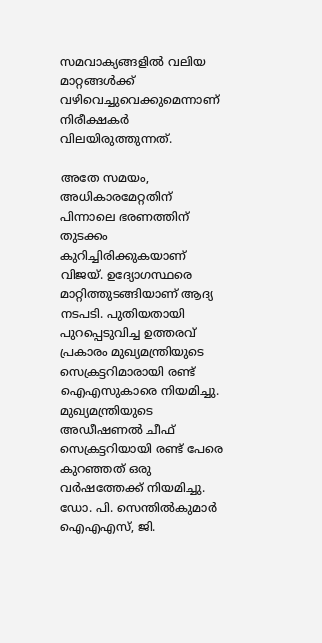സമവാക്യങ്ങളിൽ വലിയ മാറ്റങ്ങൾക്ക് വഴിവെച്ചുവെക്കുമെന്നാണ് നിരീക്ഷകർ വിലയിരുത്തുന്നത്.

അതേ സമയം, അധികാരമേറ്റതിന് പിന്നാലെ ഭരണത്തിന് തുടക്കം കുറിച്ചിരിക്കുകയാണ് വിജയ്. ഉദ്യോഗസ്ഥരെ മാറ്റിത്തുടങ്ങിയാണ് ആദ്യ നടപടി. പുതിയതായി പുറപ്പെടുവിച്ച ഉത്തരവ് പ്രകാരം മുഖ്യമന്ത്രിയുടെ സെക്രട്ടറിമാരായി രണ്ട് ഐഎസുകാരെ നിയമിച്ചു. മുഖ്യമന്ത്രിയുടെ അഡീഷണൽ ചീഫ് സെക്രട്ടറിയായി രണ്ട് പേരെ കുറഞ്ഞത് ഒരു വർഷത്തേക്ക് നിയമിച്ചു. ഡോ. പി. സെന്തിൽകുമാർ ഐഎഎസ്, ജി.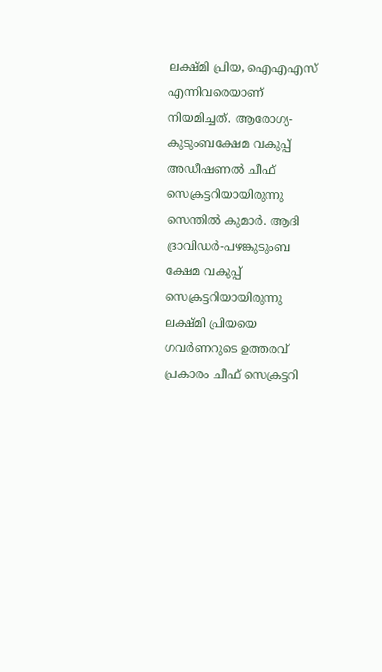ലക്ഷ്മി പ്രിയ, ഐഎഎസ് എന്നിവരെയാണ് നിയമിച്ചത്. ആരോഗ്യ- കുടുംബക്ഷേമ വകുപ്പ് അഡീഷണൽ ചീഫ് സെക്രട്ടറിയായിരുന്നു സെന്തിൽ കുമാർ. ആദി ദ്രാവിഡർ-പഴങ്കുടുംബ ക്ഷേമ വകുപ്പ് സെക്രട്ടറിയായിരുന്നു ലക്ഷ്മി പ്രിയയെ ഗവർണറുടെ ഉത്തരവ് പ്രകാരം ചീഫ് സെക്രട്ടറി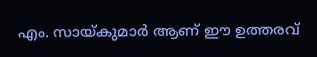എം. സായ്കുമാർ ആണ് ഈ ഉത്തരവ്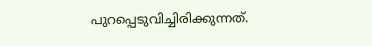പുറപ്പെടുവിച്ചിരിക്കുന്നത്.